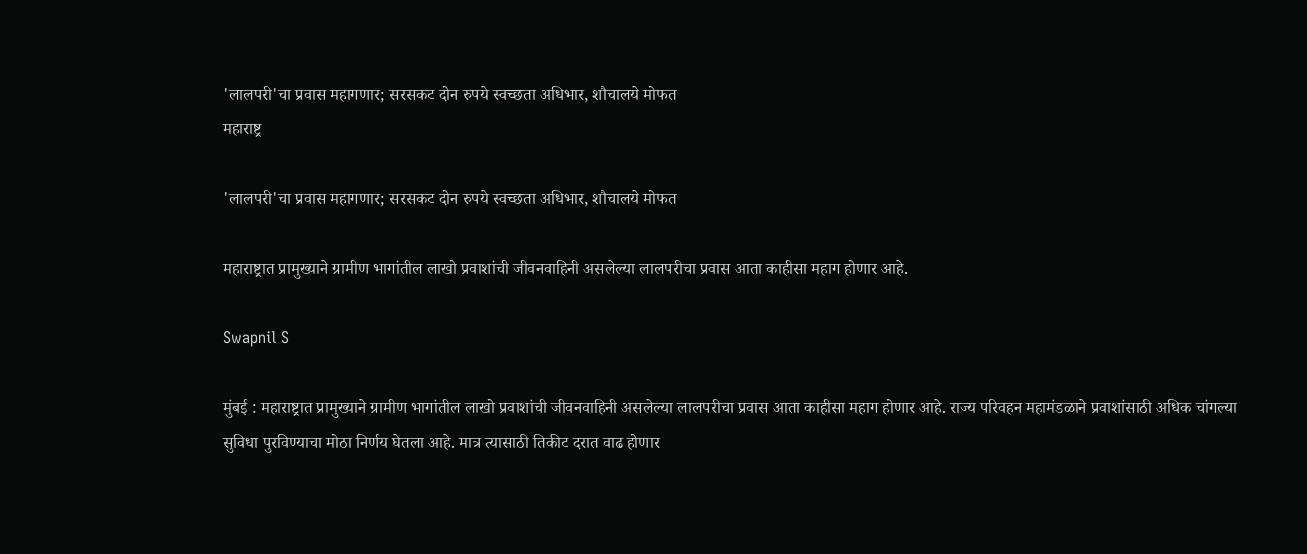'लालपरी'चा प्रवास महागणार; सरसकट दोन रुपये स्वच्छता अधिभार, शौचालये मोफत
महाराष्ट्र

'लालपरी'चा प्रवास महागणार; सरसकट दोन रुपये स्वच्छता अधिभार, शौचालये मोफत

महाराष्ट्रात प्रामुख्याने ग्रामीण भागांतील लाखो प्रवाशांची जीवनवाहिनी असलेल्या लालपरीचा प्रवास आता काहीसा महाग होणार आहे.

Swapnil S

मुंबई : महाराष्ट्रात प्रामुख्याने ग्रामीण भागांतील लाखो प्रवाशांची जीवनवाहिनी असलेल्या लालपरीचा प्रवास आता काहीसा महाग होणार आहे. राज्य परिवहन महामंडळाने प्रवाशांसाठी अधिक चांगल्या सुविधा पुरविण्याचा मोठा निर्णय घेतला आहे. मात्र त्यासाठी तिकीट दरात वाढ होणार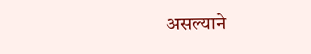असल्याने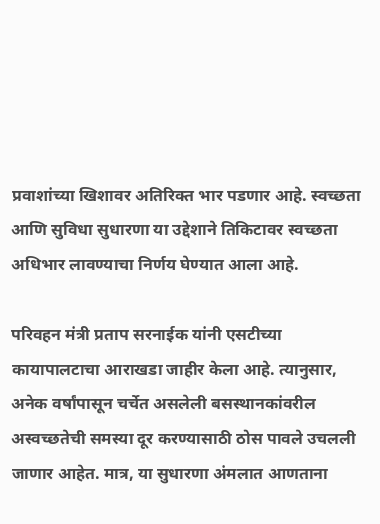प्रवाशांच्या खिशावर अतिरिक्त भार पडणार आहे. स्वच्छता आणि सुविधा सुधारणा या उद्देशाने तिकिटावर स्वच्छता अधिभार लावण्याचा निर्णय घेण्यात आला आहे.

परिवहन मंत्री प्रताप सरनाईक यांनी एसटीच्या कायापालटाचा आराखडा जाहीर केला आहे. त्यानुसार, अनेक वर्षांपासून चर्चेत असलेली बसस्थानकांवरील अस्वच्छतेची समस्या दूर करण्यासाठी ठोस पावले उचलली जाणार आहेत. मात्र, या सुधारणा अंमलात आणताना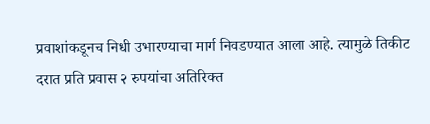प्रवाशांकडूनच निधी उभारण्याचा मार्ग निवडण्यात आला आहे. त्यामुळे तिकीट दरात प्रति प्रवास २ रुपयांचा अतिरिक्त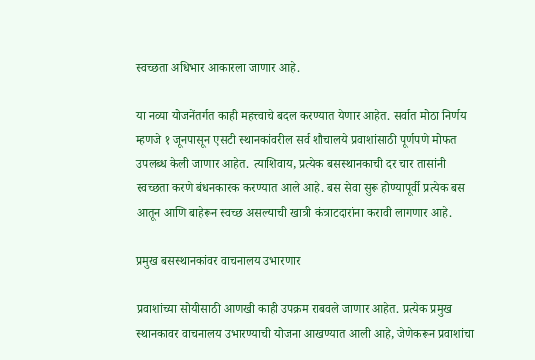स्वच्छता अधिभार आकारला जाणार आहे.

या नव्या योजनेंतर्गत काही महत्त्वाचे बदल करण्यात येणार आहेत. सर्वात मोठा निर्णय म्हणजे १ जूनपासून एसटी स्थानकांवरील सर्व शौचालये प्रवाशांसाठी पूर्णपणे मोफत उपलब्ध केली जाणार आहेत. त्याशिवाय, प्रत्येक बसस्थानकाची दर चार तासांनी स्वच्छता करणे बंधनकारक करण्यात आले आहे. बस सेवा सुरू होण्यापूर्वी प्रत्येक बस आतून आणि बाहेरून स्वच्छ असल्याची खात्री कंत्राटदारांना करावी लागणार आहे.

प्रमुख बसस्थानकांवर वाचनालय उभारणार

प्रवाशांच्या सोयीसाठी आणखी काही उपक्रम राबवले जाणार आहेत. प्रत्येक प्रमुख स्थानकावर वाचनालय उभारण्याची योजना आखण्यात आली आहे, जेणेकरून प्रवाशांचा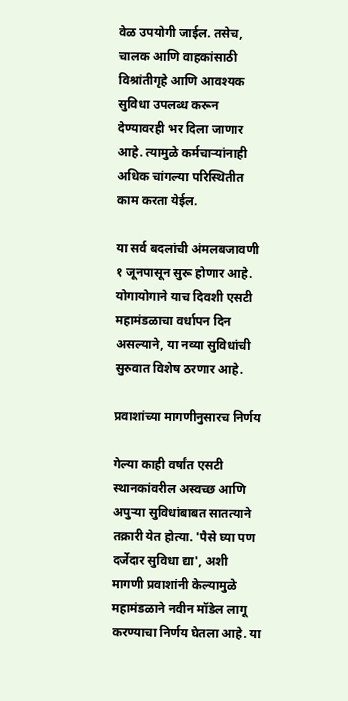वेळ उपयोगी जाईल. तसेच, चालक आणि वाहकांसाठी विश्रांतीगृहे आणि आवश्यक सुविधा उपलब्ध करून देण्यावरही भर दिला जाणार आहे. त्यामुळे कर्मचाऱ्यांनाही अधिक चांगल्या परिस्थितीत काम करता येईल.

या सर्व बदलांची अंमलबजावणी १ जूनपासून सुरू होणार आहे. योगायोगाने याच दिवशी एसटी महामंडळाचा वर्धापन दिन असल्याने, या नव्या सुविधांची सुरुवात विशेष ठरणार आहे.

प्रवाशांच्या मागणीनुसारच निर्णय

गेल्या काही वर्षांत एसटी स्थानकांवरील अस्वच्छ आणि अपुऱ्या सुविधांबाबत सातत्याने तक्रारी येत होत्या. 'पैसे घ्या पण दर्जेदार सुविधा द्या', अशी मागणी प्रवाशांनी केल्यामुळे महामंडळाने नवीन मॉडेल लागू करण्याचा निर्णय घेतला आहे. या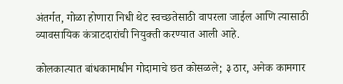अंतर्गत, गोळा होणारा निधी थेट स्वच्छतेसाठी वापरला जाईल आणि त्यासाठी व्यावसायिक कंत्राटदारांची नियुक्ती करण्यात आली आहे.

कोलकात्यात बांधकामाधीन गोदामाचे छत कोसळले; ३ ठार, अनेक कामगार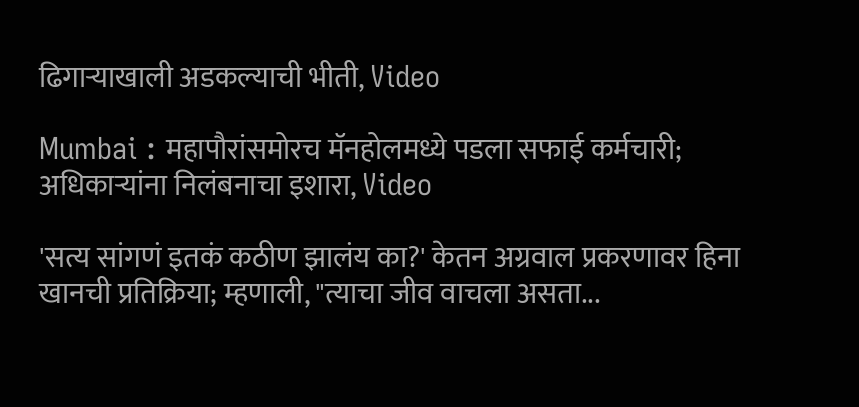ढिगाऱ्याखाली अडकल्याची भीती, Video

Mumbai : महापौरांसमोरच मॅनहोलमध्ये पडला सफाई कर्मचारी; अधिकाऱ्यांना निलंबनाचा इशारा, Video

'सत्य सांगणं इतकं कठीण झालंय का?' केतन अग्रवाल प्रकरणावर हिना खानची प्रतिक्रिया; म्हणाली, "त्याचा जीव वाचला असता...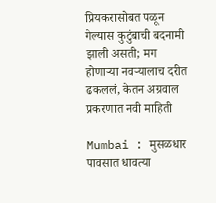प्रियकरासोबत पळून गेल्यास कुटुंबाची बदनामी झाली असती; मग होणाऱ्या नवऱ्यालाच दरीत ढकललं, केतन अग्रवाल प्रकरणात नवी माहिती

Mumbai : मुसळधार पावसात धावत्या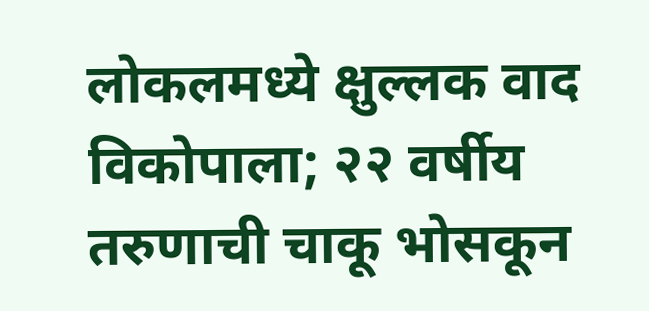लोकलमध्ये क्षुल्लक वाद विकोपाला; २२ वर्षीय तरुणाची चाकू भोसकून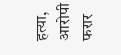हत्या, आरोपी फरार